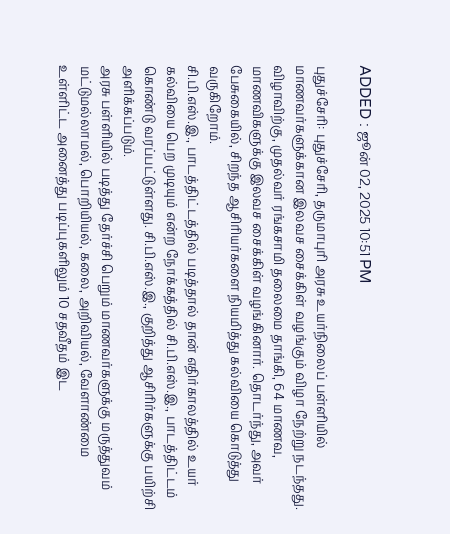ADDED : ஜூன் 02, 2025 10:51 PM

புதுச்சேரி: புதுச்சேரி, தருமாபுரி அரசு உயர்நிலைப் பள்ளியில் மாணவர்களுக்கான இலவச சைக்கிள் வழங்கும் விழா நேற்று நடந்தது.
விழாவிற்கு, முதல்வர் ரங்கசாமி தலைமை தாங்கி, 64 மாணவ, மாணவிகளுக்கு இலவச சைக்கிள் வழங்கினார். தொடர்ந்து, அவர் பேசுகையில், சிறந்த ஆசிரியர்களை நியமித்து கல்வியை கொடுத்து வருகிறோம்.
சி.பி.எஸ்.இ., பாடத்திட்டத்தில் படித்தால் தான் எதிர்காலத்தில் உயர் கல்வியை பெற முடியும் என்ற நோக்கத்தில் சி.பி.எஸ்.இ., பாடத்திட்டம் கொண்டு வரப்பட்டுள்ளது. சி.பி.எஸ்.இ., குறித்து ஆசிரிர்களுக்கு பயிற்சி அளிக்கப்படும்.
அரசு பள்ளியில் படித்து தேர்ச்சி பெறும் மாணவர்களுக்கு மருத்துவம் மட்டுமல்லாமல், பொறியியல், கலை, அறிவியல், வேளாண்மை உள்ளிட்ட அனைத்து படிப்புகளிலும் 10 சதவீதம் இட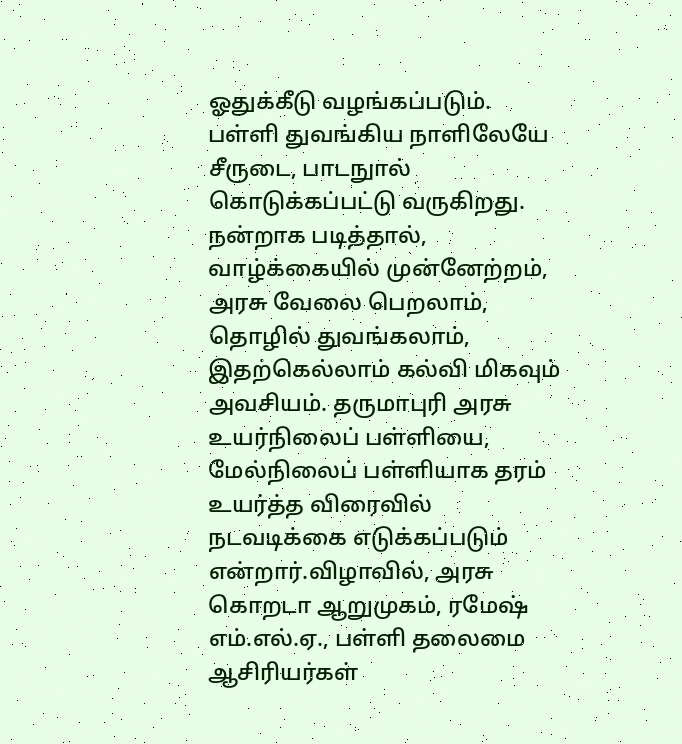ஓதுக்கீடு வழங்கப்படும்.
பள்ளி துவங்கிய நாளிலேயே சீருடை, பாடநுால் கொடுக்கப்பட்டு வருகிறது. நன்றாக படித்தால், வாழ்க்கையில் முன்னேற்றம், அரசு வேலை பெறலாம், தொழில் துவங்கலாம், இதற்கெல்லாம் கல்வி மிகவும் அவசியம். தருமாபுரி அரசு உயர்நிலைப் பள்ளியை, மேல்நிலைப் பள்ளியாக தரம் உயர்த்த விரைவில் நடவடிக்கை எடுக்கப்படும் என்றார்.விழாவில், அரசு கொறடா ஆறுமுகம், ரமேஷ் எம்.எல்.ஏ., பள்ளி தலைமை ஆசிரியர்கள்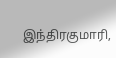இந்திரகுமாரி,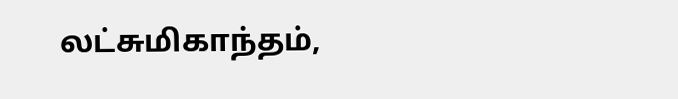லட்சுமிகாந்தம்,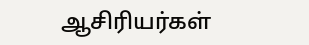ஆசிரியர்கள்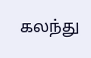கலந்து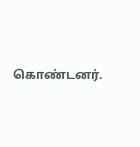கொண்டனர்.